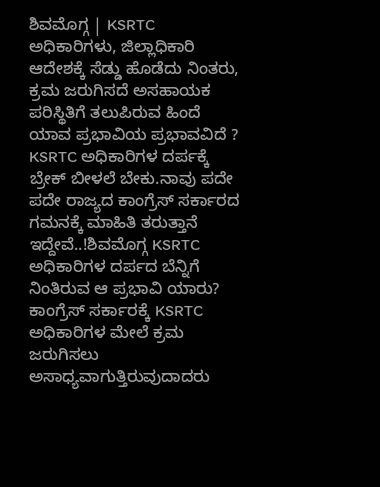ಶಿವಮೊಗ್ಗ | KSRTC ಅಧಿಕಾರಿಗಳು, ಜಿಲ್ಲಾಧಿಕಾರಿ ಆದೇಶಕ್ಕೆ ಸೆಡ್ಡು ಹೊಡೆದು ನಿಂತರು, ಕ್ರಮ ಜರುಗಿಸದೆ ಅಸಹಾಯಕ ಪರಿಸ್ಥಿತಿಗೆ ತಲುಪಿರುವ ಹಿಂದೆ ಯಾವ ಪ್ರಭಾವಿಯ ಪ್ರಭಾವವಿದೆ ?
KSRTC ಅಧಿಕಾರಿಗಳ ದರ್ಪಕ್ಕೆ ಬ್ರೇಕ್ ಬೀಳಲೆ ಬೇಕು.ನಾವು ಪದೇ ಪದೇ ರಾಜ್ಯದ ಕಾಂಗ್ರೆಸ್ ಸರ್ಕಾರದ ಗಮನಕ್ಕೆ ಮಾಹಿತಿ ತರುತ್ತಾನೆ ಇದ್ದೇವೆ..!ಶಿವಮೊಗ್ಗ KSRTC ಅಧಿಕಾರಿಗಳ ದರ್ಪದ ಬೆನ್ನಿಗೆ ನಿಂತಿರುವ ಆ ಪ್ರಭಾವಿ ಯಾರು? ಕಾಂಗ್ರೆಸ್ ಸರ್ಕಾರಕ್ಕೆ KSRTC ಅಧಿಕಾರಿಗಳ ಮೇಲೆ ಕ್ರಮ ಜರುಗಿಸಲು ಅಸಾಧ್ಯವಾಗುತ್ತಿರುವುದಾದರು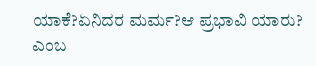ಯಾಕೆ?ಏನಿದರ ಮರ್ಮ?ಆ ಪ್ರಭಾವಿ ಯಾರು? ಎಂಬ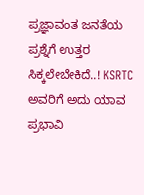ಪ್ರಜ್ಞಾವಂತ ಜನತೆಯ ಪ್ರಶ್ನೆಗೆ ಉತ್ತರ ಸಿಕ್ಕಲೇಬೇಕಿದೆ..! KSRTC ಅವರಿಗೆ ಅದು ಯಾವ ಪ್ರಭಾವಿ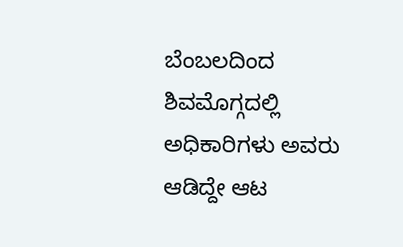ಬೆಂಬಲದಿಂದ ಶಿವಮೊಗ್ಗದಲ್ಲಿ ಅಧಿಕಾರಿಗಳು ಅವರು ಆಡಿದ್ದೇ ಆಟ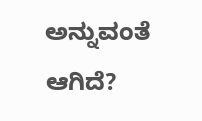ಅನ್ನುವಂತೆ ಆಗಿದೆ?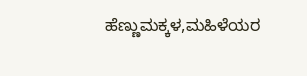ಹೆಣ್ಣುಮಕ್ಕಳ,ಮಹಿಳೆಯರ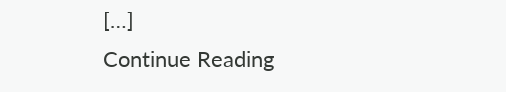[…]
Continue Reading